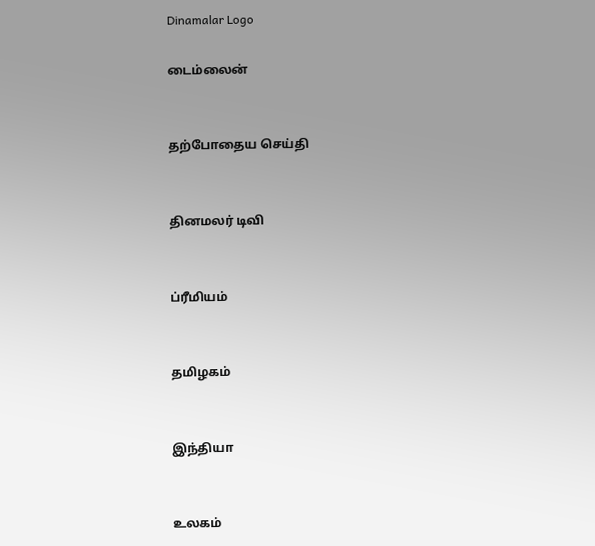Dinamalar Logo

டைம்லைன்


தற்போதைய செய்தி


தினமலர் டிவி


ப்ரீமியம்


தமிழகம்


இந்தியா


உலகம்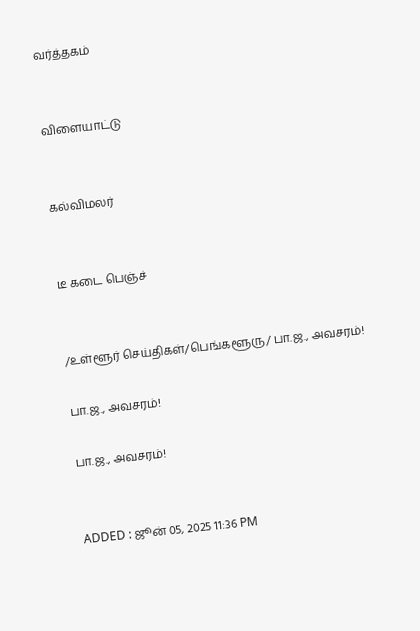வர்த்தகம்


விளையாட்டு


கல்விமலர்


டீ கடை பெஞ்ச்


/உள்ளூர் செய்திகள்/பெங்களூரு/ பா.ஜ., அவசரம்!

பா.ஜ., அவசரம்!

பா.ஜ., அவசரம்!


ADDED : ஜூன் 05, 2025 11:36 PM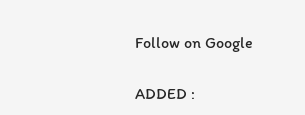Follow on Google

ADDED :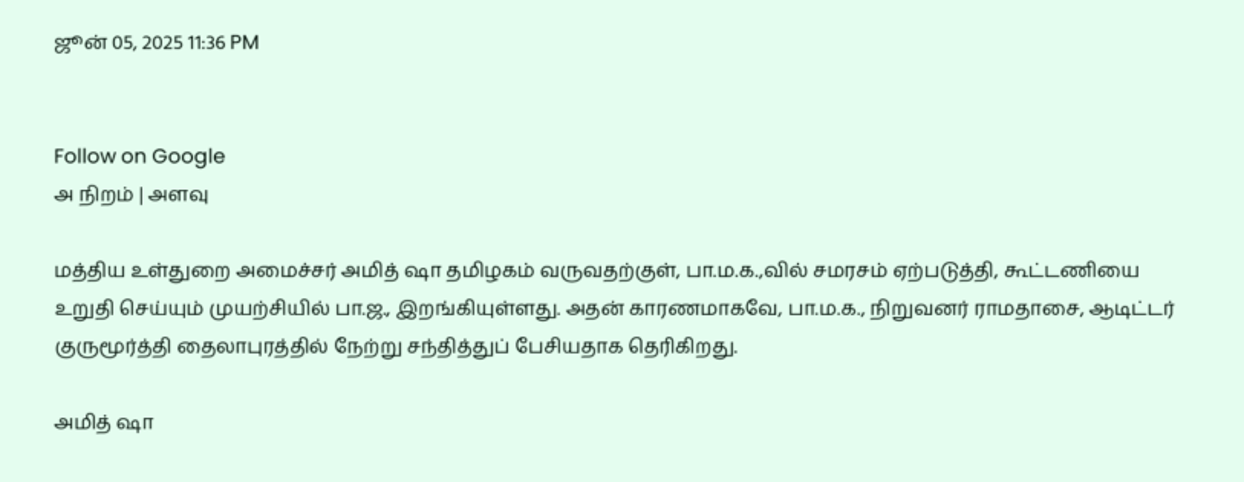ஜூன் 05, 2025 11:36 PM


Follow on Google
அ நிறம் | அளவு

மத்திய உள்துறை அமைச்சர் அமித் ஷா தமிழகம் வருவதற்குள், பா.ம.க.,வில் சமரசம் ஏற்படுத்தி, கூட்டணியை உறுதி செய்யும் முயற்சியில் பா.ஜ., இறங்கியுள்ளது. அதன் காரணமாகவே, பா.ம.க., நிறுவனர் ராமதாசை, ஆடிட்டர் குருமூர்த்தி தைலாபுரத்தில் நேற்று சந்தித்துப் பேசியதாக தெரிகிறது.

அமித் ஷா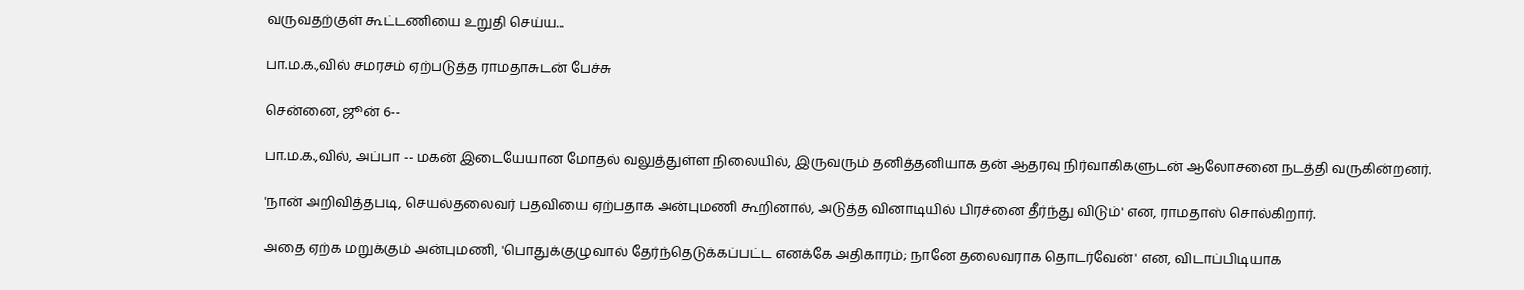வருவதற்குள் கூட்டணியை உறுதி செய்ய...

பா.ம.க.,வில் சமரசம் ஏற்படுத்த ராமதாசுடன் பேச்சு

சென்னை, ஜூன் 6--

பா.ம.க.,வில், அப்பா -- மகன் இடையேயான மோதல் வலுத்துள்ள நிலையில், இருவரும் தனித்தனியாக தன் ஆதரவு நிர்வாகிகளுடன் ஆலோசனை நடத்தி வருகின்றனர்.

'நான் அறிவித்தபடி, செயல்தலைவர் பதவியை ஏற்பதாக அன்புமணி கூறினால், அடுத்த வினாடியில் பிரச்னை தீர்ந்து விடும்' என, ராமதாஸ் சொல்கிறார்.

அதை ஏற்க மறுக்கும் அன்புமணி, 'பொதுக்குழுவால் தேர்ந்தெடுக்கப்பட்ட எனக்கே அதிகாரம்; நானே தலைவராக தொடர்வேன்' என, விடாப்பிடியாக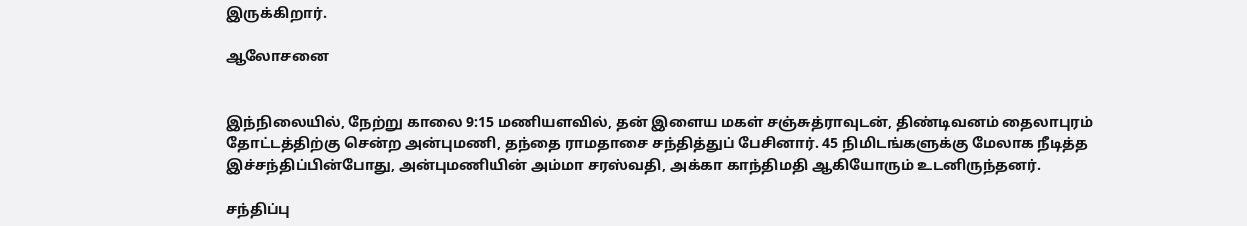இருக்கிறார்.

ஆலோசனை


இந்நிலையில், நேற்று காலை 9:15 மணியளவில், தன் இளைய மகள் சஞ்சுத்ராவுடன், திண்டிவனம் தைலாபுரம் தோட்டத்திற்கு சென்ற அன்புமணி, தந்தை ராமதாசை சந்தித்துப் பேசினார். 45 நிமிடங்களுக்கு மேலாக நீடித்த இச்சந்திப்பின்போது, அன்புமணியின் அம்மா சரஸ்வதி, அக்கா காந்திமதி ஆகியோரும் உடனிருந்தனர்.

சந்திப்பு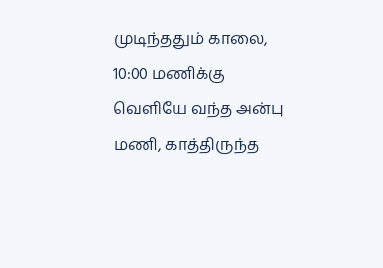முடிந்ததும் காலை, 10:00 மணிக்கு வெளியே வந்த அன்பு மணி, காத்திருந்த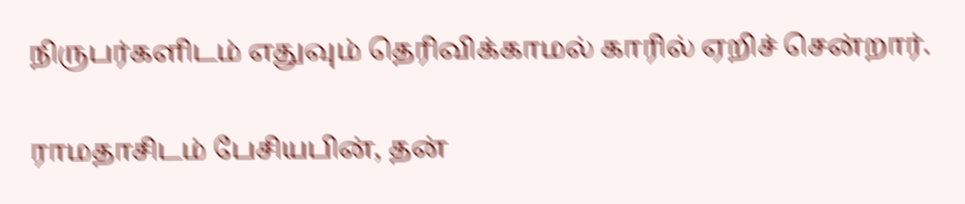நிருபர்களிடம் எதுவும் தெரிவிக்காமல் காரில் ஏறிச் சென்றார்.

ராமதாசிடம் பேசியபின், தன்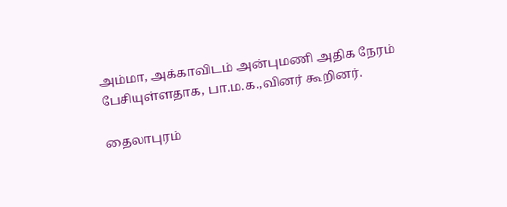அம்மா, அக்காவிடம் அன்புமணி அதிக நேரம் பேசியுள்ளதாக, பா.ம.க.,வினர் கூறினர்.

தைலாபுரம்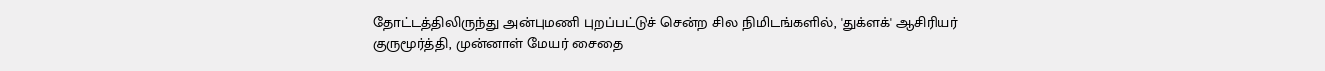தோட்டத்திலிருந்து அன்புமணி புறப்பட்டுச் சென்ற சில நிமிடங்களில், 'துக்ளக்' ஆசிரியர் குருமூர்த்தி, முன்னாள் மேயர் சைதை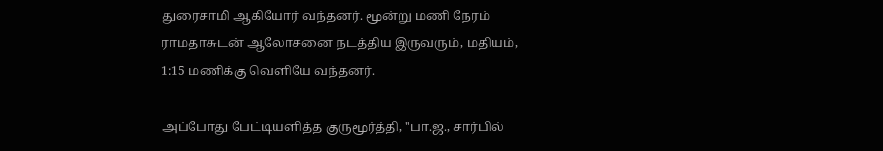துரைசாமி ஆகியோர் வந்தனர். மூன்று மணி நேரம் ராமதாசுடன் ஆலோசனை நடத்திய இருவரும், மதியம், 1:15 மணிக்கு வெளியே வந்தனர்.

அப்போது பேட்டியளித்த குருமூர்த்தி, ''பா.ஜ., சார்பில்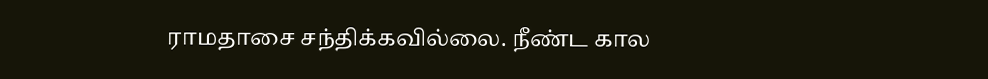ராமதாசை சந்திக்கவில்லை. நீண்ட கால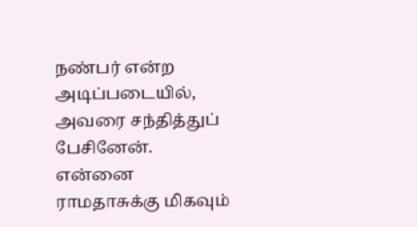நண்பர் என்ற அடிப்படையில், அவரை சந்தித்துப் பேசினேன். என்னை ராமதாசுக்கு மிகவும்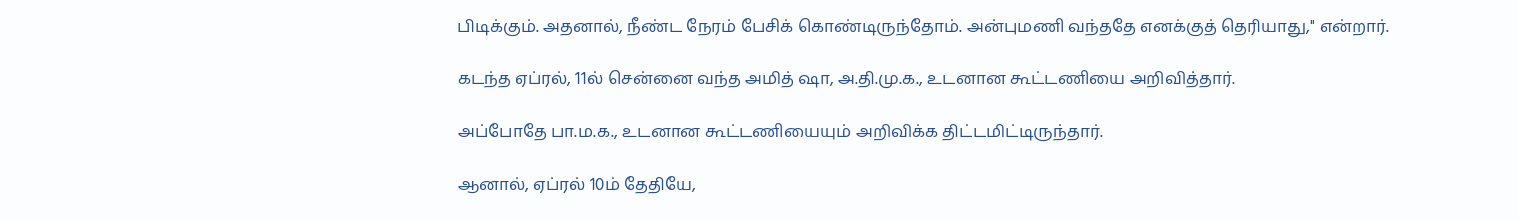பிடிக்கும். அதனால், நீண்ட நேரம் பேசிக் கொண்டிருந்தோம். அன்புமணி வந்ததே எனக்குத் தெரியாது,'' என்றார்.

கடந்த ஏப்ரல், 11ல் சென்னை வந்த அமித் ஷா, அ.தி.மு.க., உடனான கூட்டணியை அறிவித்தார்.

அப்போதே பா.ம.க., உடனான கூட்டணியையும் அறிவிக்க திட்டமிட்டிருந்தார்.

ஆனால், ஏப்ரல் 10ம் தேதியே,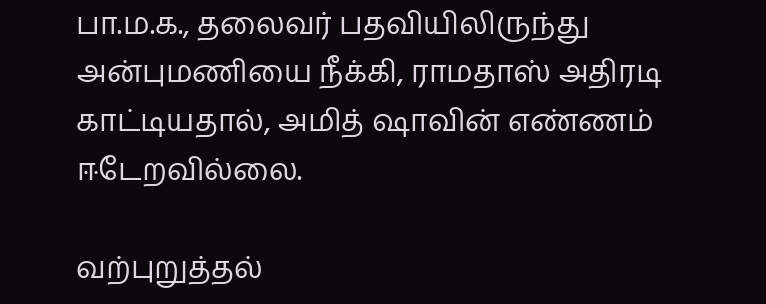பா.ம.க., தலைவர் பதவியிலிருந்து அன்புமணியை நீக்கி, ராமதாஸ் அதிரடி காட்டியதால், அமித் ஷாவின் எண்ணம் ஈடேறவில்லை.

வற்புறுத்தல்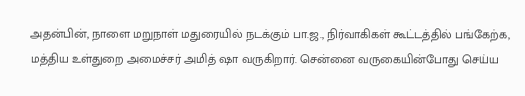அதன்பின், நாளை மறுநாள் மதுரையில் நடக்கும் பா.ஜ., நிர்வாகிகள் கூட்டத்தில் பங்கேற்க, மத்திய உள்துறை அமைச்சர் அமித் ஷா வருகிறார். சென்னை வருகையின்போது செய்ய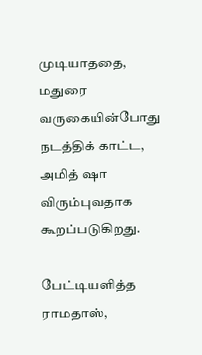முடியாததை, மதுரை வருகையின்போது நடத்திக் காட்ட, அமித் ஷா விரும்புவதாக கூறப்படுகிறது.

பேட்டியளித்த ராமதாஸ்,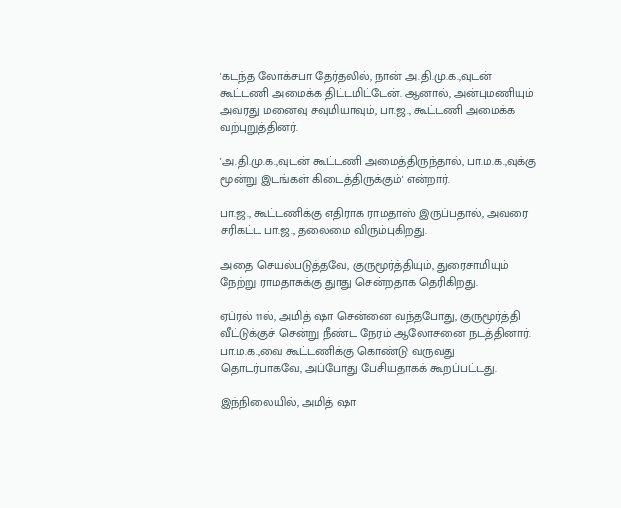'கடந்த லோக்சபா தேர்தலில், நான் அ.தி.மு.க.,வுடன் கூட்டணி அமைக்க திட்டமிட்டேன். ஆனால், அன்புமணியும் அவரது மனைவு சவுமியாவும், பா.ஜ., கூட்டணி அமைக்க வற்புறுத்தினர்.

'அ.தி.மு.க.,வுடன் கூட்டணி அமைத்திருந்தால், பா.ம.க.,வுக்கு மூன்று இடங்கள் கிடைத்திருக்கும்' என்றார்.

பா.ஜ., கூட்டணிக்கு எதிராக ராமதாஸ் இருப்பதால், அவரை சரிகட்ட பா.ஜ., தலைமை விரும்புகிறது.

அதை செயல்படுத்தவே, குருமூர்த்தியும், துரைசாமியும் நேற்று ராமதாசுக்கு துாது சென்றதாக தெரிகிறது.

ஏப்ரல் 11ல், அமித் ஷா சென்னை வந்தபோது, குருமூர்த்தி வீட்டுக்குச் சென்று நீண்ட நேரம் ஆலோசனை நடத்தினார். பா.ம.க.,வை கூட்டணிக்கு கொண்டு வருவது தொடர்பாகவே, அப்போது பேசியதாகக் கூறப்பட்டது.

இந்நிலையில், அமித் ஷா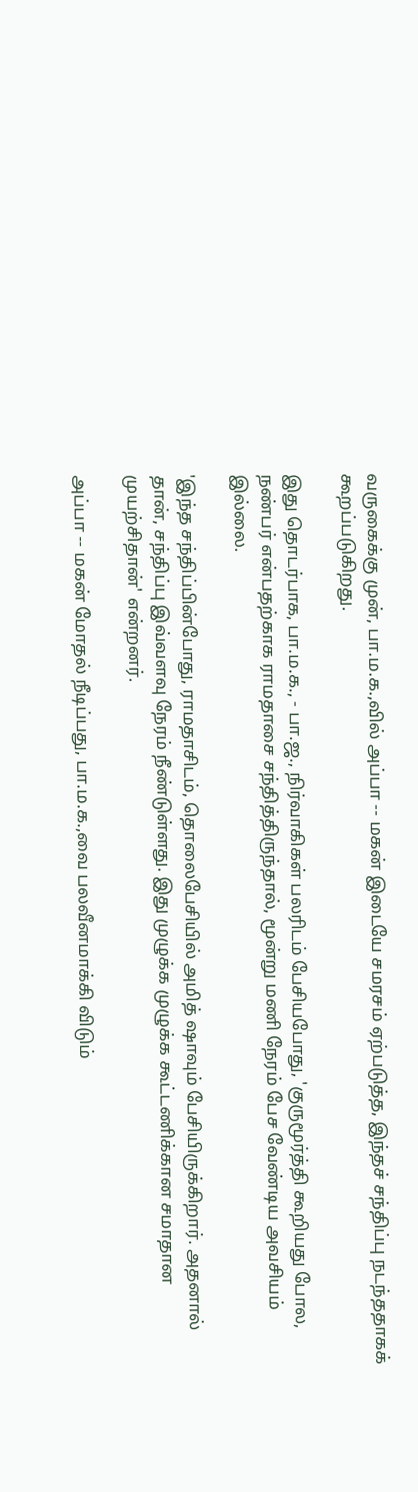வருகைக்கு முன், பா.ம.க.,வில் அப்பா -- மகன் இடையே சமரசம் ஏற்படுத்த, இந்தச் சந்திப்பு நடந்ததாகக் கூறப்படுகிறது.

இது தொடர்பாக, பா.ம.க., - பா.ஜ., நிர்வாகிகள் பலரிடம் பேசியபோது, 'குருமூர்த்தி கூறியது போல, நண்பர் என்பதற்காக ராமதாசை சந்தித்திருந்தால், மூன்று மணி நேரம் பேச வேண்டிய அவசியம் இல்லை.

'இந்த சந்திப்பின்போது, ராமதாசிடம், தொலைபேசியில் அமித் ஷாவும் பேசியிருக்கிறார். அதனால் தான், சந்திப்பு இவ்வளவு நேரம் நீண்டுள்ளது. இது முழுக்க முழுக்க கூட்டணிக்கான சமாதான முயற்சிதான்' என்றனர்.

அப்பா -- மகன் மோதல் நீடிப்பது, பா.ம.க.,வை பலவீனமாக்கி விடும்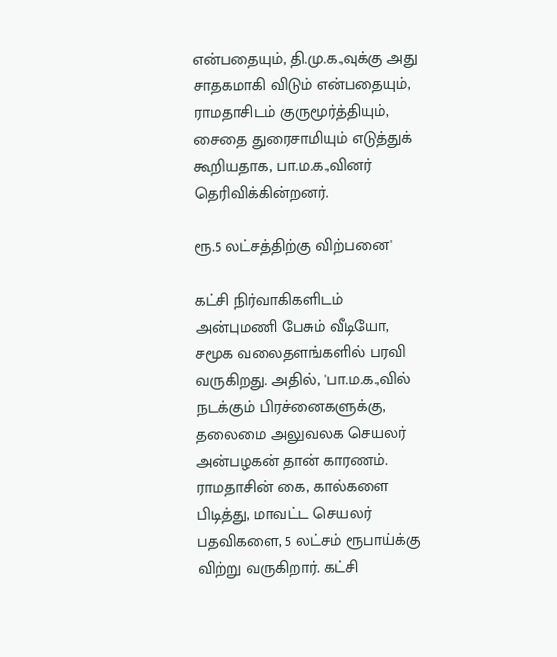என்பதையும், தி.மு.க.,வுக்கு அது சாதகமாகி விடும் என்பதையும், ராமதாசிடம் குருமூர்த்தியும், சைதை துரைசாமியும் எடுத்துக் கூறியதாக, பா.ம.க.,வினர் தெரிவிக்கின்றனர்.

ரூ.5 லட்சத்திற்கு விற்பனை'

கட்சி நிர்வாகிகளிடம் அன்புமணி பேசும் வீடியோ, சமூக வலைதளங்களில் பரவி வருகிறது. அதில், 'பா.ம.க.,வில் நடக்கும் பிரச்னைகளுக்கு, தலைமை அலுவலக செயலர் அன்பழகன் தான் காரணம். ராமதாசின் கை, கால்களை பிடித்து, மாவட்ட செயலர் பதவிகளை, 5 லட்சம் ரூபாய்க்கு விற்று வருகிறார். கட்சி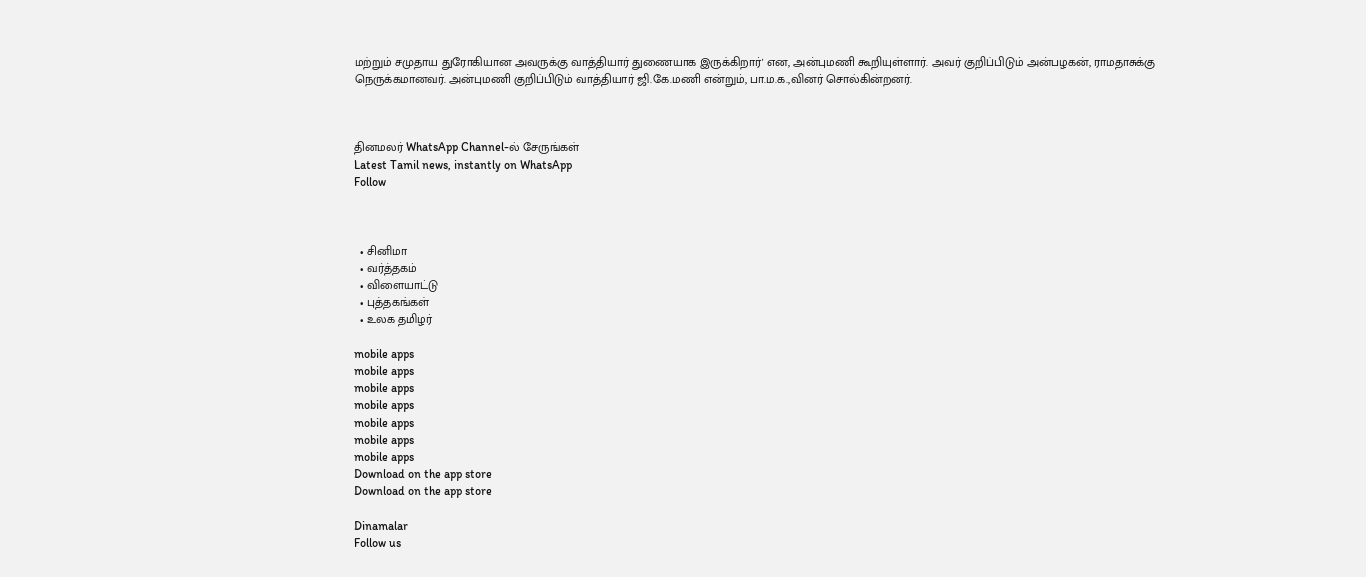மற்றும் சமுதாய துரோகியான அவருக்கு வாத்தியார் துணையாக இருக்கிறார்' என, அன்புமணி கூறியுள்ளார். அவர் குறிப்பிடும் அன்பழகன், ராமதாசுக்கு நெருக்கமானவர். அன்புமணி குறிப்பிடும் வாத்தியார் ஜி.கே.மணி என்றும், பா.ம.க.,வினர் சொல்கின்றனர்.



தினமலர் WhatsApp Channel-ல் சேருங்கள்
Latest Tamil news, instantly on WhatsApp
Follow



  • சினிமா
  • வர்த்தகம்
  • விளையாட்டு
  • புத்தகங்கள்
  • உலக தமிழர்

mobile apps
mobile apps
mobile apps
mobile apps
mobile apps
mobile apps
mobile apps
Download on the app store
Download on the app store

Dinamalar
Follow us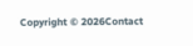Copyright © 2026Contact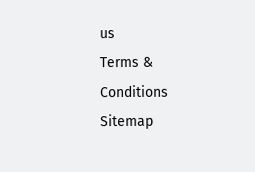us
Terms & Conditions
Sitemap